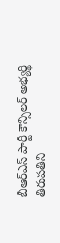బీఆర్ఎస్ పార్టీ కౌన్సిలర్ అభ్యర్థి తిరుపతిని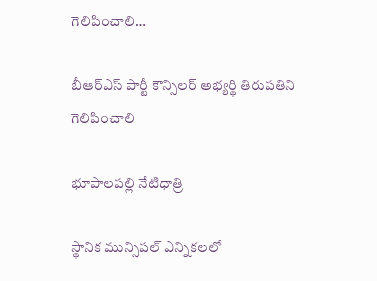గెలిపించాలి…

బీఆర్ఎస్ పార్టీ కౌన్సిలర్ అభ్యర్థి తిరుపతిని గెలిపించాలి

భూపాలపల్లి నేటిధాత్రి

స్థానిక మున్సిపల్ ఎన్నికలలో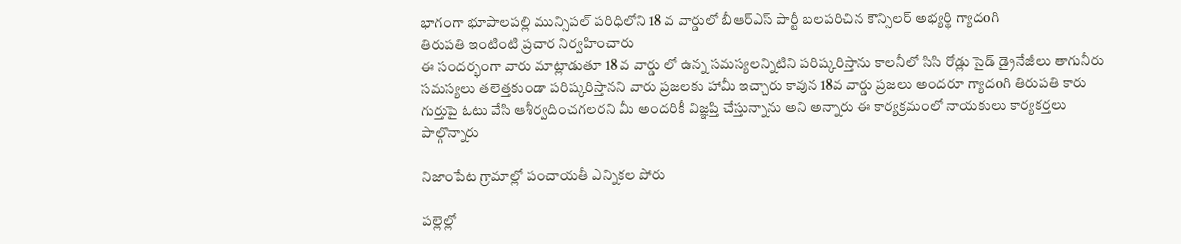భాగంగా భూపాలపల్లి మున్సిపల్ పరిధిలోని 18 వ వార్డులో బీఆర్ఎస్ పార్టీ బలపరిచిన కౌన్సిలర్ అభ్యర్థి గ్యాదoగి
తిరుపతి ఇంటింటి ప్రచార నిర్వహించారు
ఈ సందర్భంగా వారు మాట్లాడుతూ 18 వ వార్డు లో ఉన్న సమస్యలన్నిటిని పరిష్కరిస్తాను కాలనీలో సిసి రోడ్లు సైడ్ డ్రైనేజీలు తాగునీరు సమస్యలు తలెత్తకుండా పరిష్కరిస్తానని వారు ప్రజలకు హామీ ఇచ్చారు కావున 18వ వార్డు ప్రజలు అందరూ గ్యాదoగి తిరుపతి కారు గుర్తుపై ఓటు వేసి ఆశీర్వదించగలరని మీ అందరికీ విజ్ఞప్తి చేస్తున్నాను అని అన్నారు ఈ కార్యక్రమంలో నాయకులు కార్యకర్తలు పాల్గొన్నారు

నిజాంపేట గ్రామాల్లో పంచాయతీ ఎన్నికల పోరు

పల్లెల్లో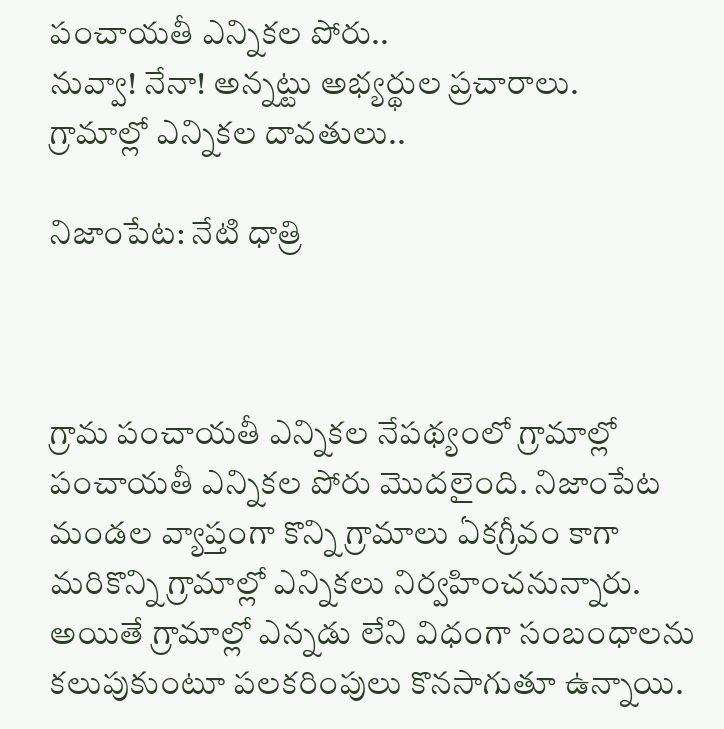పంచాయతీ ఎన్నికల పోరు..
నువ్వా! నేనా! అన్నట్టు అభ్యర్థుల ప్రచారాలు.
గ్రామాల్లో ఎన్నికల దావతులు..

నిజాంపేట: నేటి ధాత్రి



గ్రామ పంచాయతీ ఎన్నికల నేపథ్యంలో గ్రామాల్లో పంచాయతీ ఎన్నికల పోరు మొదలైంది. నిజాంపేట మండల వ్యాప్తంగా కొన్ని గ్రామాలు ఏకగ్రీవం కాగా మరికొన్ని గ్రామాల్లో ఎన్నికలు నిర్వహించనున్నారు. అయితే గ్రామాల్లో ఎన్నడు లేని విధంగా సంబంధాలను కలుపుకుంటూ పలకరింపులు కొనసాగుతూ ఉన్నాయి.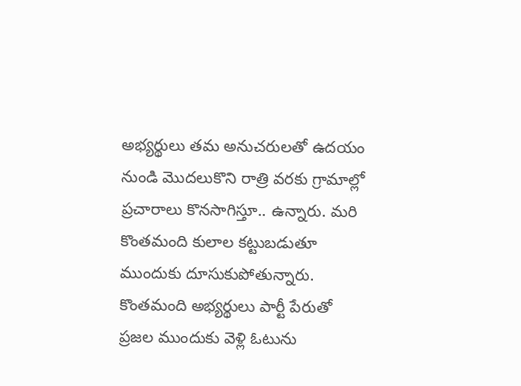అభ్యర్థులు తమ అనుచరులతో ఉదయం నుండి మొదలుకొని రాత్రి వరకు గ్రామాల్లో ప్రచారాలు కొనసాగిస్తూ.. ఉన్నారు. మరి కొంతమంది కులాల కట్టుబడుతూ ముందుకు దూసుకుపోతున్నారు. కొంతమంది అభ్యర్థులు పార్టీ పేరుతో ప్రజల ముందుకు వెళ్లి ఓటును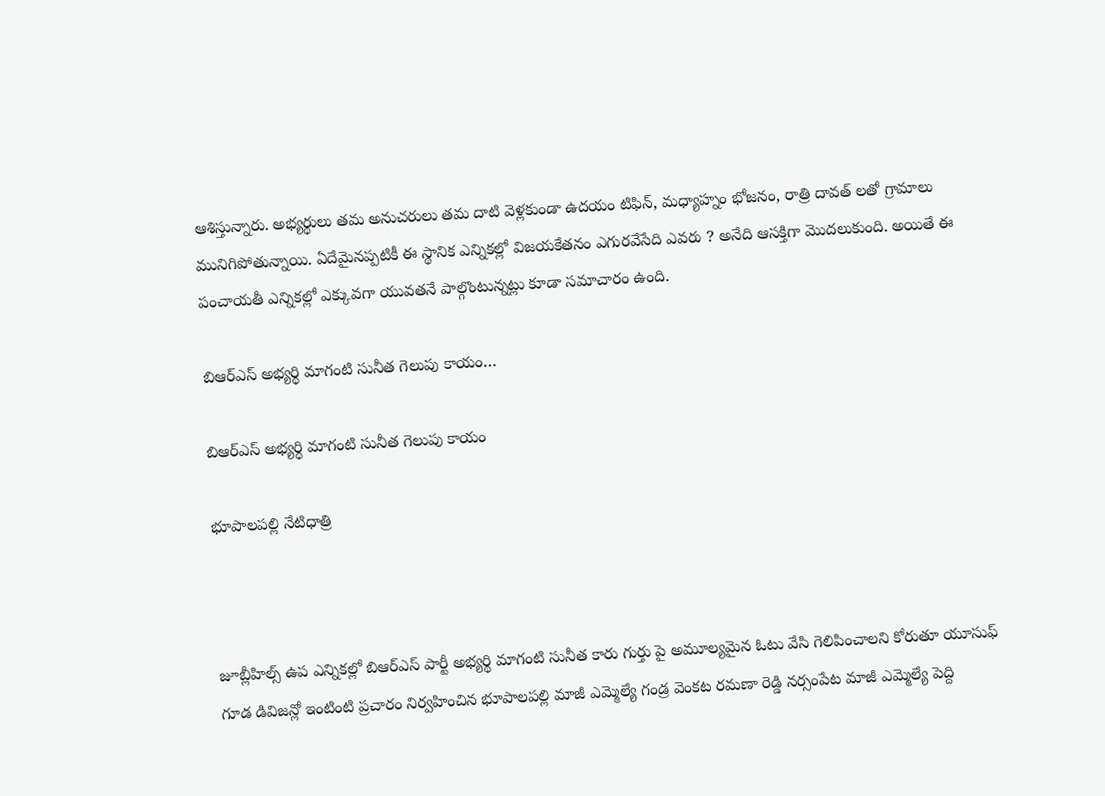ఆశిస్తున్నారు. అభ్యర్థులు తమ అనుచరులు తమ దాటి వెళ్లకుండా ఉదయం టిఫిన్, మధ్యాహ్నం భోజనం, రాత్రి దావత్ లతో గ్రామాలు మునిగిపోతున్నాయి. ఏదేమైనప్పటికీ ఈ స్థానిక ఎన్నికల్లో విజయకేతనం ఎగురవేసేది ఎవరు ? అనేది ఆసక్తిగా మొదలుకుంది. అయితే ఈ పంచాయతీ ఎన్నికల్లో ఎక్కువగా యువతనే పాల్గొంటున్నట్లు కూడా సమాచారం ఉంది.

బిఆర్ఎస్ అభ్యర్థి మాగంటి సునీత గెలుపు కాయం…

బిఆర్ఎస్ అభ్యర్థి మాగంటి సునీత గెలుపు కాయం

భూపాలపల్లి నేటిధాత్రి



జూబ్లీహిల్స్ ఉప ఎన్నికల్లో బిఆర్ఎస్ పార్టీ అభ్యర్థి మాగంటి సునీత కారు గుర్తు పై అమూల్యమైన ఓటు వేసి గెలిపించాలని కోరుతూ యూసుఫ్ గూడ డివిజన్లో ఇంటింటి ప్రచారం నిర్వహించిన భూపాలపల్లి మాజీ ఎమ్మెల్యే గండ్ర వెంకట రమణా రెడ్డి నర్సంపేట మాజీ ఎమ్మెల్యే పెద్ది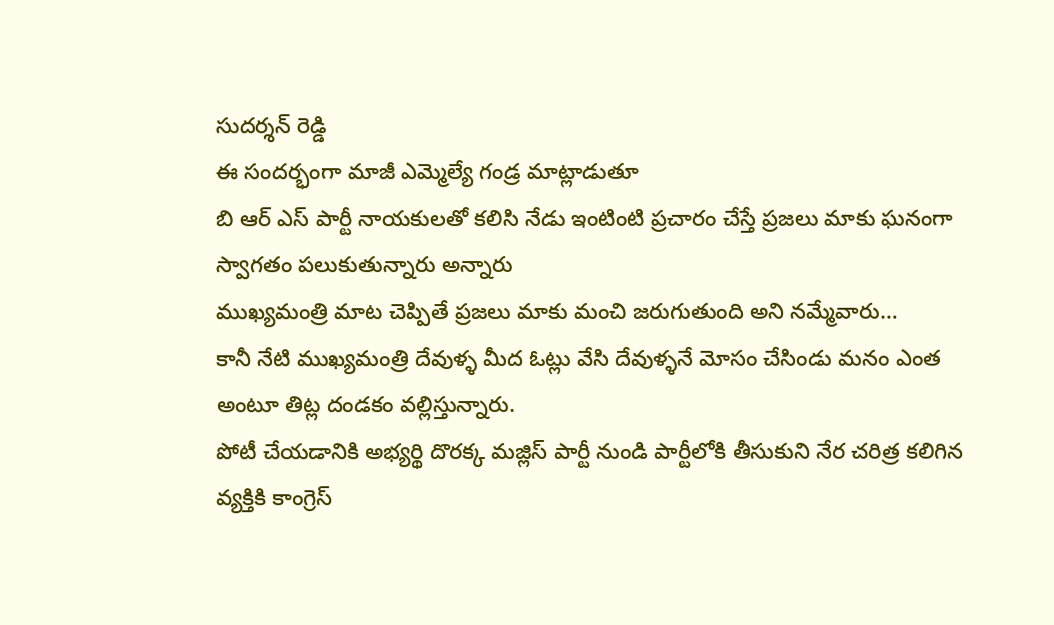సుదర్శన్ రెడ్డి
ఈ సందర్భంగా మాజీ ఎమ్మెల్యే గండ్ర మాట్లాడుతూ
బి ఆర్ ఎస్ పార్టీ నాయకులతో కలిసి నేడు ఇంటింటి ప్రచారం చేస్తే ప్రజలు మాకు ఘనంగా స్వాగతం పలుకుతున్నారు అన్నారు
ముఖ్యమంత్రి మాట చెప్పితే ప్రజలు మాకు మంచి జరుగుతుంది అని నమ్మేవారు…
కానీ నేటి ముఖ్యమంత్రి దేవుళ్ళ మీద ఓట్లు వేసి దేవుళ్ళనే మోసం చేసిండు మనం ఎంత అంటూ తిట్ల దండకం వల్లిస్తున్నారు.
పోటీ చేయడానికి అభ్యర్థి దొరక్క మజ్లిస్ పార్టీ నుండి పార్టీలోకి తీసుకుని నేర చరిత్ర కలిగిన వ్యక్తికి కాంగ్రెస్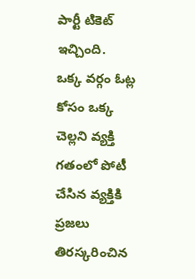పార్టీ టికెట్ ఇచ్చింది.
ఒక్క వర్గం ఓట్ల కోసం ఒక్క చెల్లని వ్యక్తి గతంలో పోటీ చేసిన వ్యక్తికి ప్రజలు తిరస్కరించిన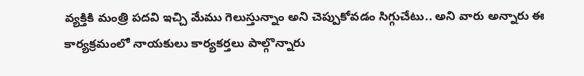వ్యక్తికి మంత్రి పదవి ఇచ్చి మేము గెలుస్తున్నాం అని చెప్పుకోవడం సిగ్గుచేటు.. అని వారు అన్నారు ఈ కార్యక్రమంలో నాయకులు కార్యకర్తలు పాల్గొన్నారు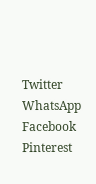Twitter WhatsApp Facebook Pinterest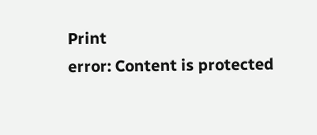Print
error: Content is protected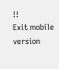!!
Exit mobile version